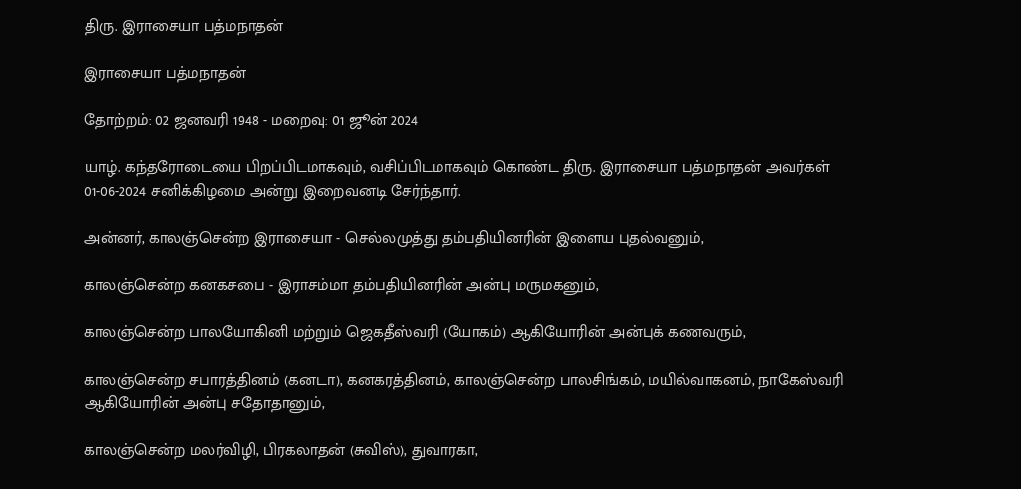திரு. இராசையா பத்மநாதன்

இராசையா பத்மநாதன்

தோற்றம்: 02 ஜனவரி 1948 - மறைவு: 01 ஜூன் 2024

யாழ். கந்தரோடையை பிறப்பிடமாகவும், வசிப்பிடமாகவும் கொண்ட திரு. இராசையா பத்மநாதன் அவர்கள் 01-06-2024 சனிக்கிழமை அன்று இறைவனடி சேர்ந்தார்.

அன்னர், காலஞ்சென்ற இராசையா - செல்லமுத்து தம்பதியினரின் இளைய புதல்வனும்,

காலஞ்சென்ற கனகசபை - இராசம்மா தம்பதியினரின் அன்பு மருமகனும்,

காலஞ்சென்ற பாலயோகினி மற்றும் ஜெகதீஸ்வரி (யோகம்) ஆகியோரின் அன்புக் கணவரும்,

காலஞ்சென்ற சபாரத்தினம் (கனடா), கனகரத்தினம், காலஞ்சென்ற பாலசிங்கம், மயில்வாகனம், நாகேஸ்வரி ஆகியோரின் அன்பு சதோதானும்,

காலஞ்சென்ற மலர்விழி, பிரகலாதன் (சுவிஸ்), துவாரகா,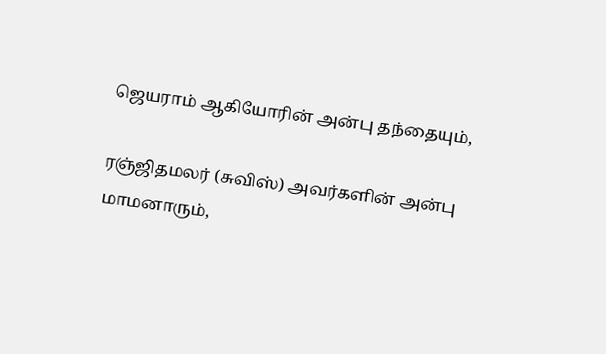ஜெயராம் ஆகியோரின் அன்பு தந்தையும்,

ரஞ்ஜிதமலர் (சுவிஸ்) அவர்களின் அன்பு மாமனாரும்,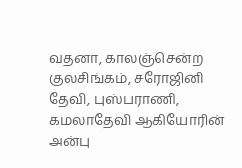வதனா, காலஞ்சென்ற குலசிங்கம், சரோஜினி தேவி, புஸ்பராணி, கமலாதேவி ஆகியோரின் அன்பு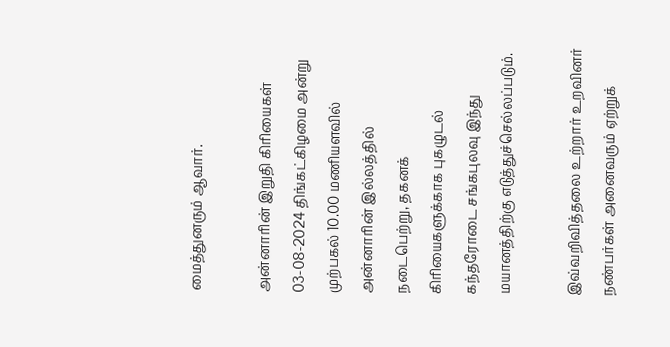மைத்துனரும் ஆவார்.

அன்னாரின் இறுதி கிரியைகள் 03-08-2024 திங்கட்கிழமை அன்று முற்பகல் 10.00 மணியளவில் அன்னாரின் இல்லத்தில் நடைபெற்று, தகனக் கிரியைகளுக்காக புகழுடல் கந்தரோடை சங்கபுலவு இந்து மயானத்திற்கு எடுத்துச்செல்லப்படும்.

இவ்வறிவித்தலை உற்றார் உறவினர் நண்பர்கள் அனைவரும் ஏற்றுக்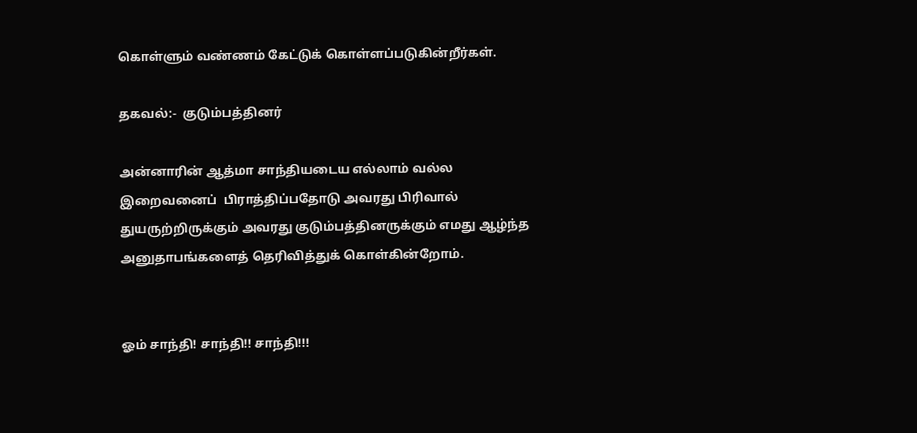கொள்ளும் வண்ணம் கேட்டுக் கொள்ளப்படுகின்றீர்கள்.

தகவல்:-  குடும்பத்தினர்

அன்னாரின் ஆத்மா சாந்தியடைய எல்லாம் வல்ல இறைவனைப்  பிராத்திப்பதோடு அவரது பிரிவால் துயருற்றிருக்கும் அவரது குடும்பத்தினருக்கும் எமது ஆழ்ந்த அனுதாபங்களைத் தெரிவித்துக் கொள்கின்றோம்.


ஓம் சாந்தி! சாந்தி!! சாந்தி!!!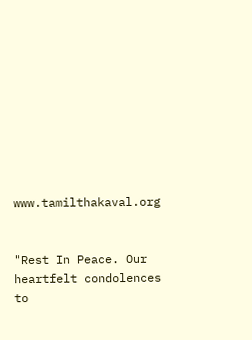www.tamilthakaval.org


"Rest In Peace. Our heartfelt condolences to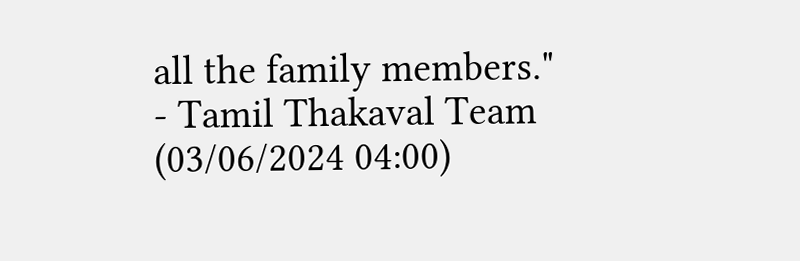all the family members."
- Tamil Thakaval Team (03/06/2024 04:00)